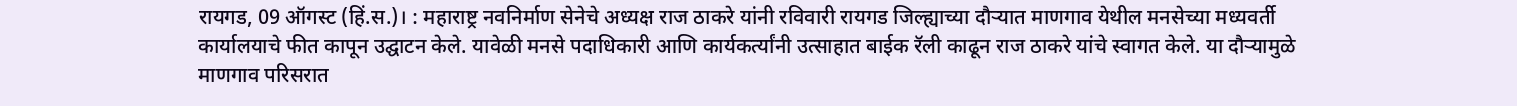रायगड, 09 ऑगस्ट (हिं.स.)। : महाराष्ट्र नवनिर्माण सेनेचे अध्यक्ष राज ठाकरे यांनी रविवारी रायगड जिल्ह्याच्या दौऱ्यात माणगाव येथील मनसेच्या मध्यवर्ती कार्यालयाचे फीत कापून उद्घाटन केले. यावेळी मनसे पदाधिकारी आणि कार्यकर्त्यांनी उत्साहात बाईक रॅली काढून राज ठाकरे यांचे स्वागत केले. या दौऱ्यामुळे माणगाव परिसरात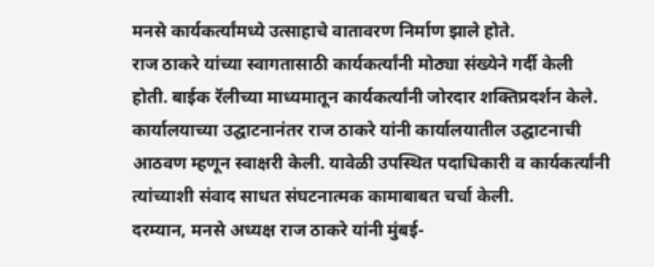मनसे कार्यकर्त्यांमध्ये उत्साहाचे वातावरण निर्माण झाले होते.
राज ठाकरे यांच्या स्वागतासाठी कार्यकर्त्यांनी मोठ्या संख्येने गर्दी केली होती. बाईक रॅलीच्या माध्यमातून कार्यकर्त्यांनी जोरदार शक्तिप्रदर्शन केले. कार्यालयाच्या उद्घाटनानंतर राज ठाकरे यांनी कार्यालयातील उद्घाटनाची आठवण म्हणून स्वाक्षरी केली. यावेळी उपस्थित पदाधिकारी व कार्यकर्त्यांनी त्यांच्याशी संवाद साधत संघटनात्मक कामाबाबत चर्चा केली.
दरम्यान, मनसे अध्यक्ष राज ठाकरे यांनी मुंबई-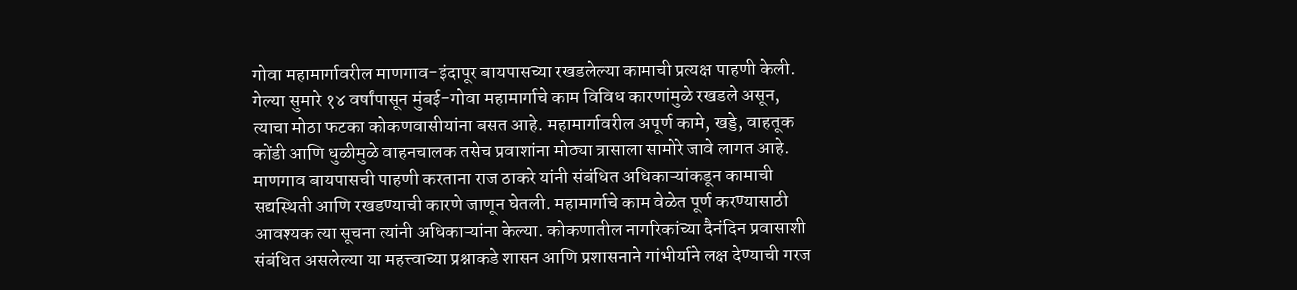गोवा महामार्गावरील माणगाव-इंदापूर बायपासच्या रखडलेल्या कामाची प्रत्यक्ष पाहणी केली. गेल्या सुमारे १४ वर्षांपासून मुंबई-गोवा महामार्गाचे काम विविध कारणांमुळे रखडले असून, त्याचा मोठा फटका कोकणवासीयांना बसत आहे. महामार्गावरील अपूर्ण कामे, खड्डे, वाहतूक कोंडी आणि धुळीमुळे वाहनचालक तसेच प्रवाशांना मोठ्या त्रासाला सामोरे जावे लागत आहे.
माणगाव बायपासची पाहणी करताना राज ठाकरे यांनी संबंधित अधिकाऱ्यांकडून कामाची सद्यस्थिती आणि रखडण्याची कारणे जाणून घेतली. महामार्गाचे काम वेळेत पूर्ण करण्यासाठी आवश्यक त्या सूचना त्यांनी अधिकाऱ्यांना केल्या. कोकणातील नागरिकांच्या दैनंदिन प्रवासाशी संबंधित असलेल्या या महत्त्वाच्या प्रश्नाकडे शासन आणि प्रशासनाने गांभीर्याने लक्ष देण्याची गरज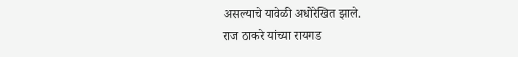असल्याचे यावेळी अधोरेखित झाले.
राज ठाकरे यांच्या रायगड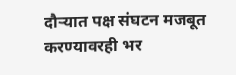दौऱ्यात पक्ष संघटन मजबूत करण्यावरही भर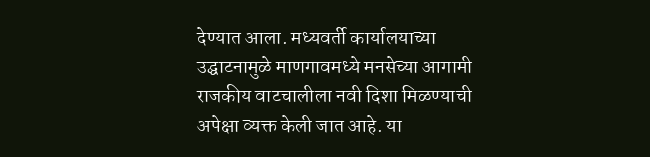देण्यात आला. मध्यवर्ती कार्यालयाच्या उद्घाटनामुळे माणगावमध्ये मनसेच्या आगामी राजकीय वाटचालीला नवी दिशा मिळण्याची अपेक्षा व्यक्त केली जात आहे. या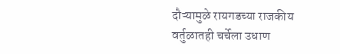दौऱ्यामुळे रायगडच्या राजकीय वर्तुळातही चर्चेला उधाण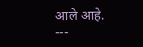आले आहे.
---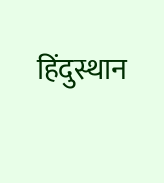हिंदुस्थान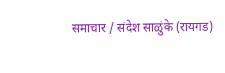समाचार / संदेश साळुंके (रायगड)